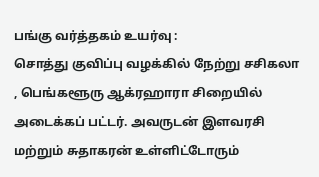பங்கு வர்த்தகம் உயர்வு :
சொத்து குவிப்பு வழக்கில் நேற்று சசிகலா , பெங்களூரு ஆக்ரஹாரா சிறையில் அடைக்கப் பட்டர். அவருடன் இளவரசி மற்றும் சுதாகரன் உள்ளிட்டோரும்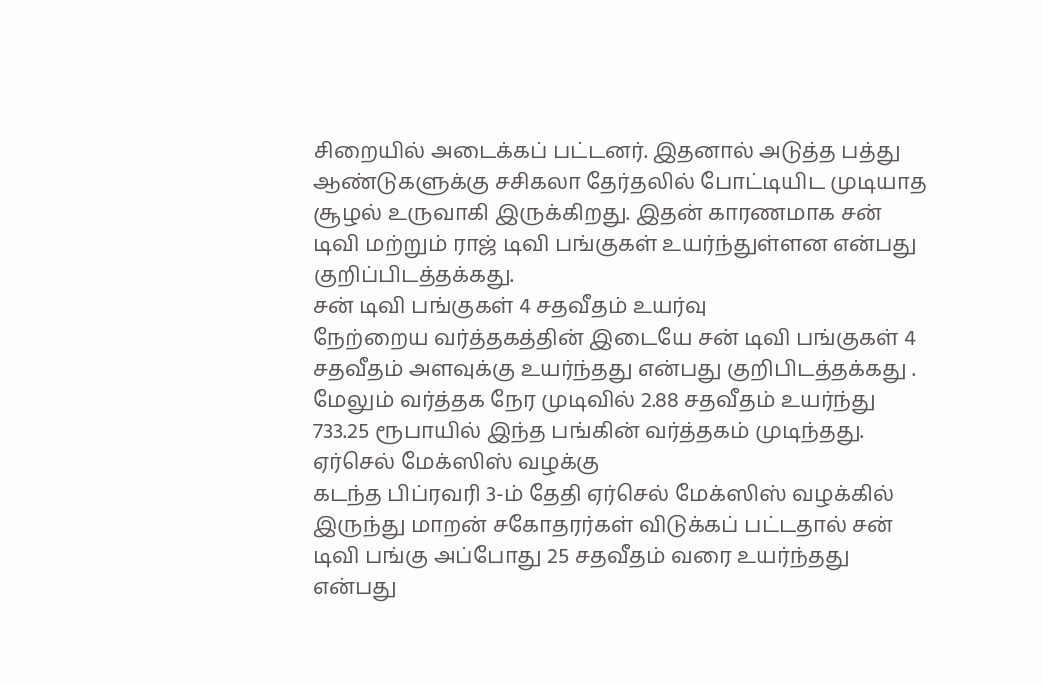சிறையில் அடைக்கப் பட்டனர். இதனால் அடுத்த பத்து ஆண்டுகளுக்கு சசிகலா தேர்தலில் போட்டியிட முடியாத சூழல் உருவாகி இருக்கிறது. இதன் காரணமாக சன் டிவி மற்றும் ராஜ் டிவி பங்குகள் உயர்ந்துள்ளன என்பது குறிப்பிடத்தக்கது.
சன் டிவி பங்குகள் 4 சதவீதம் உயர்வு
நேற்றைய வர்த்தகத்தின் இடையே சன் டிவி பங்குகள் 4 சதவீதம் அளவுக்கு உயர்ந்தது என்பது குறிபிடத்தக்கது . மேலும் வர்த்தக நேர முடிவில் 2.88 சதவீதம் உயர்ந்து 733.25 ரூபாயில் இந்த பங்கின் வர்த்தகம் முடிந்தது.
ஏர்செல் மேக்ஸிஸ் வழக்கு
கடந்த பிப்ரவரி 3-ம் தேதி ஏர்செல் மேக்ஸிஸ் வழக்கில் இருந்து மாறன் சகோதரர்கள் விடுக்கப் பட்டதால் சன் டிவி பங்கு அப்போது 25 சதவீதம் வரை உயர்ந்தது என்பது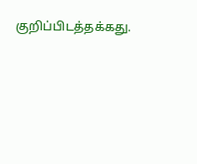குறிப்பிடத்தக்கது.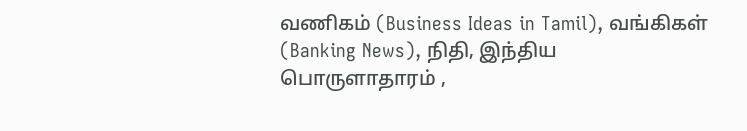வணிகம் (Business Ideas in Tamil), வங்கிகள் (Banking News), நிதி, இந்திய பொருளாதாரம் ,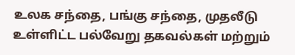உலக சந்தை, பங்கு சந்தை, முதலீடு உள்ளிட்ட பல்வேறு தகவல்கள் மற்றும்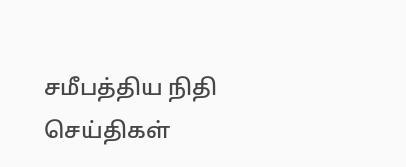சமீபத்திய நிதி செய்திகள்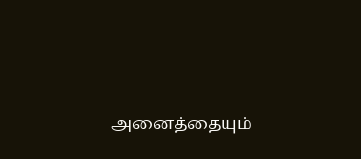அனைத்தையும்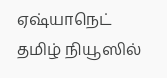ஏஷ்யாநெட் தமிழ் நியூஸில்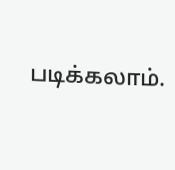படிக்கலாம்.